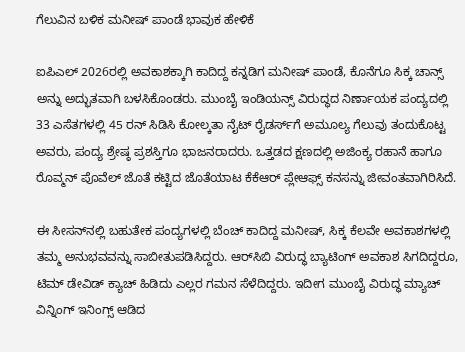ಗೆಲುವಿನ ಬಳಿಕ ಮನೀಷ್ ಪಾಂಡೆ ಭಾವುಕ ಹೇಳಿಕೆ

ಐಪಿಎಲ್‌ 2026ರಲ್ಲಿ ಅವಕಾಶಕ್ಕಾಗಿ ಕಾದಿದ್ದ ಕನ್ನಡಿಗ ಮನೀಷ್‌ ಪಾಂಡೆ, ಕೊನೆಗೂ ಸಿಕ್ಕ ಚಾನ್ಸ್‌ ಅನ್ನು ಅದ್ಭುತವಾಗಿ ಬಳಸಿಕೊಂಡರು. ಮುಂಬೈ ಇಂಡಿಯನ್ಸ್‌ ವಿರುದ್ಧದ ನಿರ್ಣಾಯಕ ಪಂದ್ಯದಲ್ಲಿ 33 ಎಸೆತಗಳಲ್ಲಿ 45 ರನ್‌ ಸಿಡಿಸಿ ಕೋಲ್ಕತಾ ನೈಟ್‌ ರೈಡರ್ಸ್‌ಗೆ ಅಮೂಲ್ಯ ಗೆಲುವು ತಂದುಕೊಟ್ಟ ಅವರು, ಪಂದ್ಯ ಶ್ರೇಷ್ಠ ಪ್ರಶಸ್ತಿಗೂ ಭಾಜನರಾದರು. ಒತ್ತಡದ ಕ್ಷಣದಲ್ಲಿ ಅಜಿಂಕ್ಯ ರಹಾನೆ ಹಾಗೂ ರೊವ್ಮನ್‌ ಪೊವೆಲ್‌ ಜೊತೆ ಕಟ್ಟಿದ ಜೊತೆಯಾಟ ಕೆಕೆಆರ್‌ ಪ್ಲೇಆಫ್ಸ್‌ ಕನಸನ್ನು ಜೀವಂತವಾಗಿರಿಸಿದೆ.

ಈ ಸೀಸನ್‌ನಲ್ಲಿ ಬಹುತೇಕ ಪಂದ್ಯಗಳಲ್ಲಿ ಬೆಂಚ್‌ ಕಾದಿದ್ದ ಮನೀಷ್‌, ಸಿಕ್ಕ ಕೆಲವೇ ಅವಕಾಶಗಳಲ್ಲಿ ತಮ್ಮ ಅನುಭವವನ್ನು ಸಾಬೀತುಪಡಿಸಿದ್ದರು. ಆರ್‌ಸಿಬಿ ವಿರುದ್ಧ ಬ್ಯಾಟಿಂಗ್‌ ಅವಕಾಶ ಸಿಗದಿದ್ದರೂ, ಟಿಮ್‌ ಡೇವಿಡ್‌ ಕ್ಯಾಚ್‌ ಹಿಡಿದು ಎಲ್ಲರ ಗಮನ ಸೆಳೆದಿದ್ದರು. ಇದೀಗ ಮುಂಬೈ ವಿರುದ್ಧ ಮ್ಯಾಚ್‌ ವಿನ್ನಿಂಗ್‌ ಇನಿಂಗ್ಸ್‌ ಆಡಿದ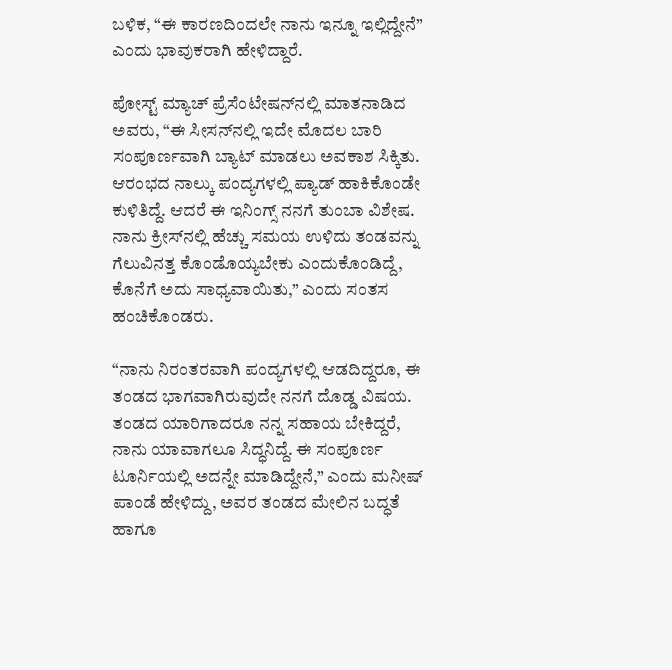ಬಳಿಕ, “ಈ ಕಾರಣದಿಂದಲೇ ನಾನು ಇನ್ನೂ ಇಲ್ಲಿದ್ದೇನೆ” ಎಂದು ಭಾವುಕರಾಗಿ ಹೇಳಿದ್ದಾರೆ.

ಪೋಸ್ಟ್‌ ಮ್ಯಾಚ್‌ ಪ್ರೆಸೆಂಟೇಷನ್‌ನಲ್ಲಿ ಮಾತನಾಡಿದ ಅವರು, “ಈ ಸೀಸನ್‌ನಲ್ಲಿ ಇದೇ ಮೊದಲ ಬಾರಿ ಸಂಪೂರ್ಣವಾಗಿ ಬ್ಯಾಟ್‌ ಮಾಡಲು ಅವಕಾಶ ಸಿಕ್ಕಿತು. ಆರಂಭದ ನಾಲ್ಕು ಪಂದ್ಯಗಳಲ್ಲಿ ಪ್ಯಾಡ್‌ ಹಾಕಿಕೊಂಡೇ ಕುಳಿತಿದ್ದೆ. ಆದರೆ ಈ ಇನಿಂಗ್ಸ್‌ ನನಗೆ ತುಂಬಾ ವಿಶೇಷ. ನಾನು ಕ್ರೀಸ್‌ನಲ್ಲಿ ಹೆಚ್ಚು ಸಮಯ ಉಳಿದು ತಂಡವನ್ನು ಗೆಲುವಿನತ್ತ ಕೊಂಡೊಯ್ಯಬೇಕು ಎಂದುಕೊಂಡಿದ್ದೆ, ಕೊನೆಗೆ ಅದು ಸಾಧ್ಯವಾಯಿತು,” ಎಂದು ಸಂತಸ ಹಂಚಿಕೊಂಡರು.

“ನಾನು ನಿರಂತರವಾಗಿ ಪಂದ್ಯಗಳಲ್ಲಿ ಆಡದಿದ್ದರೂ, ಈ ತಂಡದ ಭಾಗವಾಗಿರುವುದೇ ನನಗೆ ದೊಡ್ಡ ವಿಷಯ. ತಂಡದ ಯಾರಿಗಾದರೂ ನನ್ನ ಸಹಾಯ ಬೇಕಿದ್ದರೆ, ನಾನು ಯಾವಾಗಲೂ ಸಿದ್ಧನಿದ್ದೆ. ಈ ಸಂಪೂರ್ಣ ಟೂರ್ನಿಯಲ್ಲಿ ಅದನ್ನೇ ಮಾಡಿದ್ದೇನೆ,” ಎಂದು ಮನೀಷ್‌ ಪಾಂಡೆ ಹೇಳಿದ್ದು, ಅವರ ತಂಡದ ಮೇಲಿನ ಬದ್ಧತೆ ಹಾಗೂ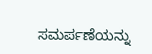ಸಮರ್ಪಣೆಯನ್ನು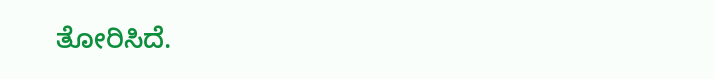ತೋರಿಸಿದೆ.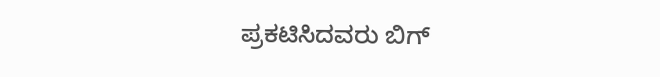ಪ್ರಕಟಿಸಿದವರು ಬಿಗ್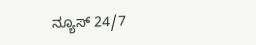ನ್ಯೂಸ್ 24/7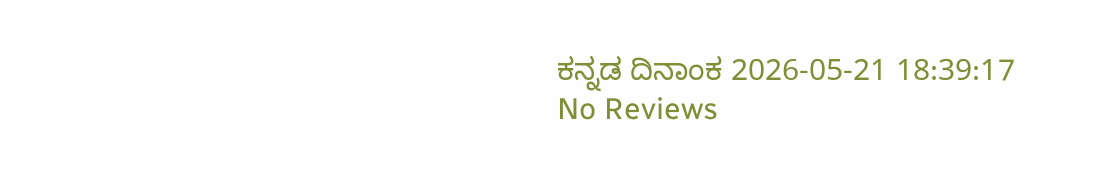ಕನ್ನಡ ದಿನಾಂಕ 2026-05-21 18:39:17
No Reviews